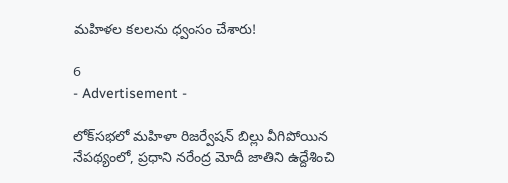మహిళల కలలను ధ్వంసం చేశారు!

6
- Advertisement -

లోక్‌సభలో మహిళా రిజర్వేషన్ బిల్లు వీగిపోయిన నేపథ్యంలో, ప్రధాని నరేంద్ర మోదీ జాతిని ఉద్దేశించి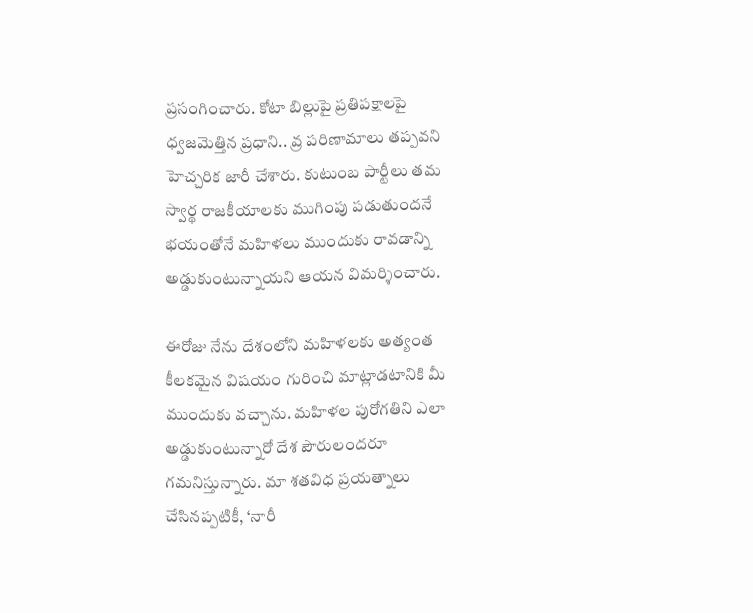ప్రసంగించారు. కోటా బిల్లుపై ప్రతిపక్షాలపై ధ్వజమెత్తిన ప్రధాని.. వ్ర పరిణామాలు తప్పవని హెచ్చరిక జారీ చేశారు. కుటుంబ పార్టీలు తమ స్వార్థ రాజకీయాలకు ముగింపు పడుతుందనే భయంతోనే మహిళలు ముందుకు రావడాన్ని అడ్డుకుంటున్నాయని ఆయన విమర్శించారు.

ఈరోజు నేను దేశంలోని మహిళలకు అత్యంత కీలకమైన విషయం గురించి మాట్లాడటానికి మీ ముందుకు వచ్చాను. మహిళల పురోగతిని ఎలా అడ్డుకుంటున్నారో దేశ పౌరులందరూ గమనిస్తున్నారు. మా శతవిధ ప్రయత్నాలు చేసినప్పటికీ, ‘నారీ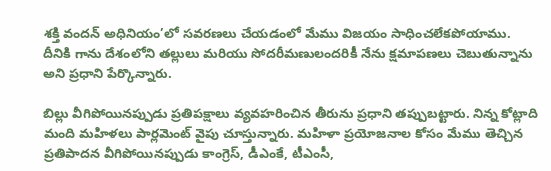శక్తి వందన్ అధినియం’లో సవరణలు చేయడంలో మేము విజయం సాధించలేకపోయాము. దీనికి గాను దేశంలోని తల్లులు మరియు సోదరీమణులందరికీ నేను క్షమాపణలు చెబుతున్నాను అని ప్రధాని పేర్కొన్నారు.

బిల్లు వీగిపోయినప్పుడు ప్రతిపక్షాలు వ్యవహరించిన తీరును ప్రధాని తప్పుబట్టారు. నిన్న కోట్లాది మంది మహిళలు పార్లమెంట్ వైపు చూస్తున్నారు. మహిళా ప్రయోజనాల కోసం మేము తెచ్చిన ప్రతిపాదన వీగిపోయినప్పుడు కాంగ్రెస్, డీఎంకే, టీఎంసీ,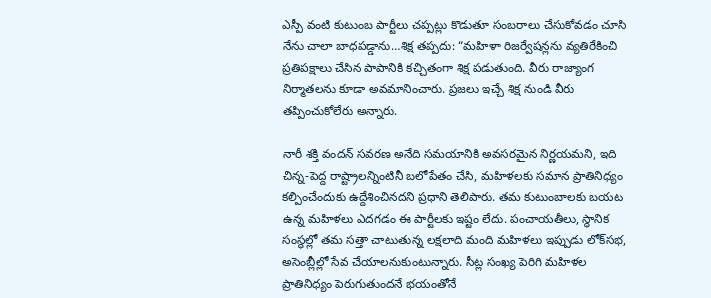ఎస్పీ వంటి కుటుంబ పార్టీలు చప్పట్లు కొడుతూ సంబరాలు చేసుకోవడం చూసి నేను చాలా బాధపడ్డాను…శిక్ష తప్పదు: “మహిళా రిజర్వేషన్లను వ్యతిరేకించి ప్రతిపక్షాలు చేసిన పాపానికి కచ్చితంగా శిక్ష పడుతుంది. వీరు రాజ్యాంగ నిర్మాతలను కూడా అవమానించారు. ప్రజలు ఇచ్చే శిక్ష నుండి వీరు తప్పించుకోలేరు అన్నారు.

నారీ శక్తి వందన్ సవరణ అనేది సమయానికి అవసరమైన నిర్ణయమని, ఇది చిన్న-పెద్ద రాష్ట్రాలన్నింటినీ బలోపేతం చేసి, మహిళలకు సమాన ప్రాతినిధ్యం కల్పించేందుకు ఉద్దేశించినదని ప్రధాని తెలిపారు. తమ కుటుంబాలకు బయట ఉన్న మహిళలు ఎదగడం ఈ పార్టీలకు ఇష్టం లేదు. పంచాయతీలు, స్థానిక సంస్థల్లో తమ సత్తా చాటుతున్న లక్షలాది మంది మహిళలు ఇప్పుడు లోక్‌సభ, అసెంబ్లీల్లో సేవ చేయాలనుకుంటున్నారు. సీట్ల సంఖ్య పెరిగి మహిళల ప్రాతినిధ్యం పెరుగుతుందనే భయంతోనే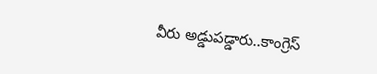వీరు అడ్డుపడ్డారు..కాంగ్రెస్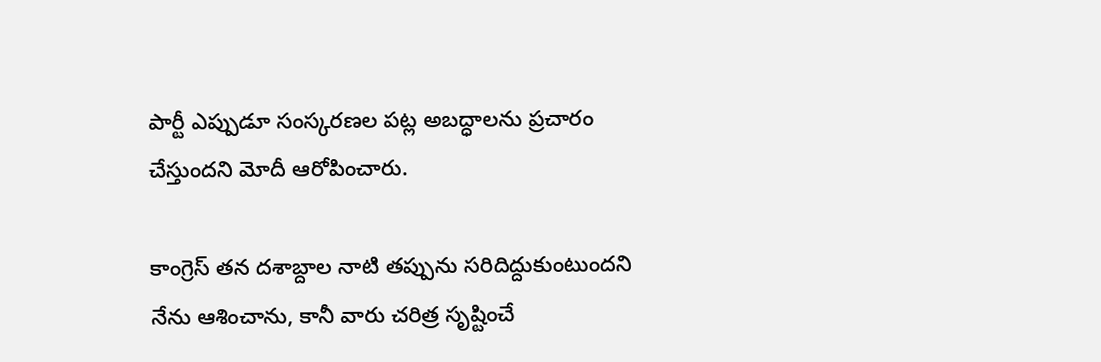పార్టీ ఎప్పుడూ సంస్కరణల పట్ల అబద్ధాలను ప్రచారం చేస్తుందని మోదీ ఆరోపించారు.

కాంగ్రెస్ తన దశాబ్దాల నాటి తప్పును సరిదిద్దుకుంటుందని నేను ఆశించాను, కానీ వారు చరిత్ర సృష్టించే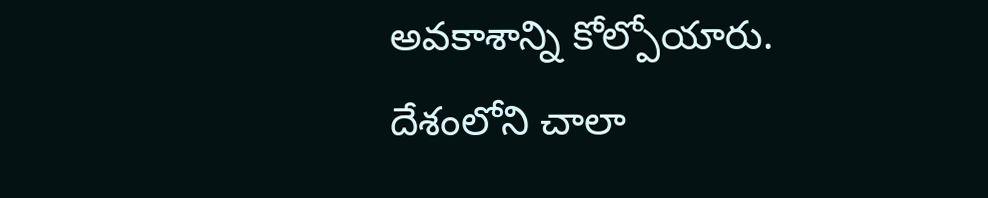అవకాశాన్ని కోల్పోయారు. దేశంలోని చాలా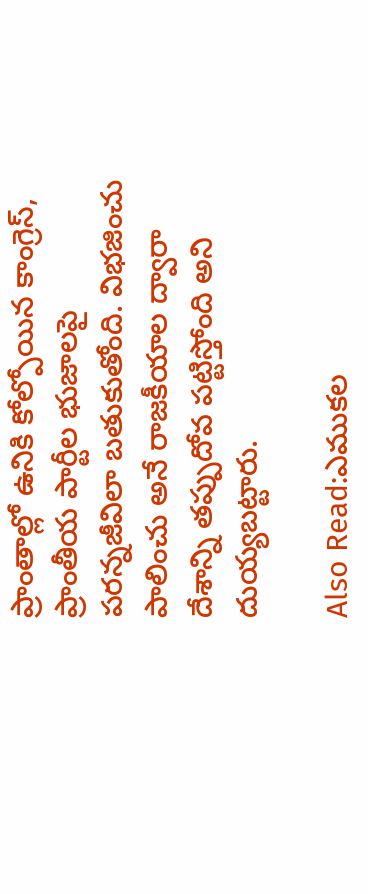ప్రాంతాల్లో ఉనికి కోల్పోయిన కాంగ్రెస్, ప్రాంతీయ పార్టీల భుజాలపై పరన్నజీవిలా బతుకుతోంది. విభజించు పాలించు అనే రాజకీయాల ద్వారా దేశాన్ని తప్పుదోవ పట్టిస్తోంది అని దుయ్యబట్టారు.

Also Read:ఎముకల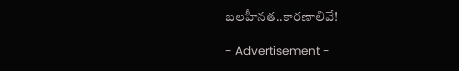బలహీనత..కారణాలివే!

- Advertisement -